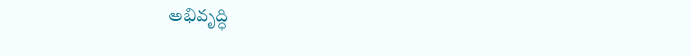అభివృద్ధి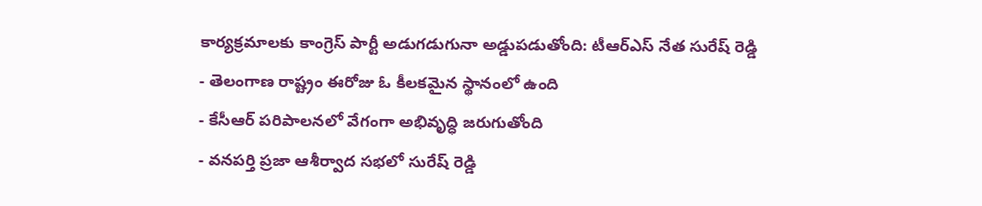కార్యక్రమాలకు కాంగ్రెస్ పార్టీ అడుగడుగునా అడ్డుపడుతోంది: టీఆర్ఎస్ నేత సురేష్ రెడ్డి
- తెలంగాణ రాష్ట్రం ఈరోజు ఓ కీలకమైన స్థానంలో ఉంది
- కేసీఆర్ పరిపాలనలో వేగంగా అభివృద్ధి జరుగుతోంది
- వనపర్తి ప్రజా ఆశీర్వాద సభలో సురేష్ రెడ్డి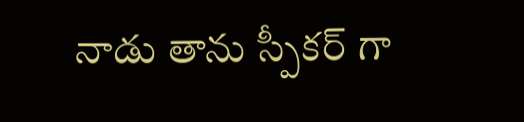నాడు తాను స్పీకర్ గా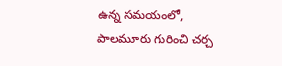ఉన్న సమయంలో, పాలమూరు గురించి చర్చ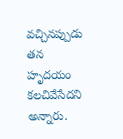వచ్చినప్పుడు తన హృదయం కలచివేసేదని అన్నారు.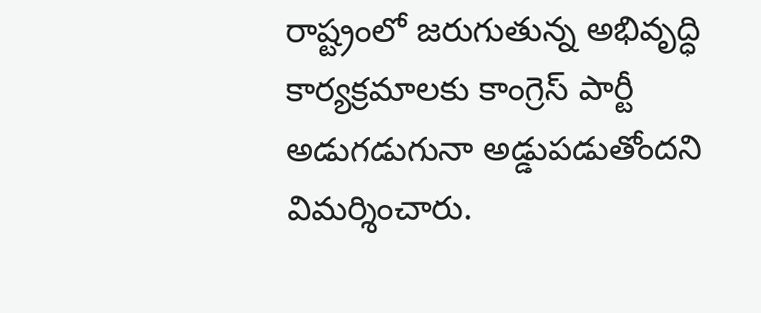రాష్ట్రంలో జరుగుతున్న అభివృద్ధి కార్యక్రమాలకు కాంగ్రెస్ పార్టీ అడుగడుగునా అడ్డుపడుతోందని విమర్శించారు.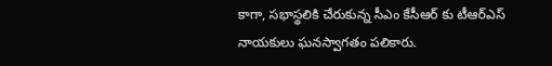కాగా, సభాస్థలికి చేరుకున్న సీఎం కేసీఆర్ కు టీఆర్ఎస్ నాయకులు ఘనస్వాగతం పలికారు.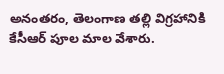అనంతరం, తెలంగాణ తల్లి విగ్రహానికి కేసీఆర్ పూల మాల వేశారు.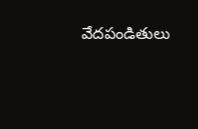వేదపండితులు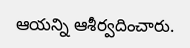ఆయన్ని ఆశీర్వదించారు.